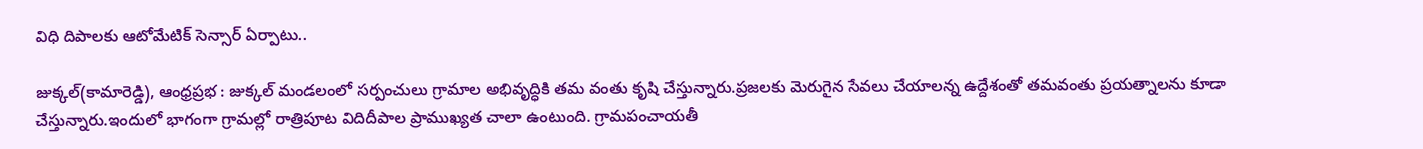విధి దిపాలకు ఆటోమేటిక్ సెన్సార్ ఏర్పాటు..

జుక్కల్(కామారెడ్డి), ఆంధ్రప్రభ : జుక్కల్ మండలంలో సర్పంచులు గ్రామాల అభివృద్ధికి తమ వంతు కృషి చేస్తున్నారు.ప్రజలకు మెరుగైన సేవలు చేయాలన్న ఉద్దేశంతో తమవంతు ప్రయత్నాలను కూడా చేస్తున్నారు.ఇందులో భాగంగా గ్రామల్లో రాత్రిపూట విదిదీపాల ప్రాముఖ్యత చాలా ఉంటుంది. గ్రామపంచాయతీ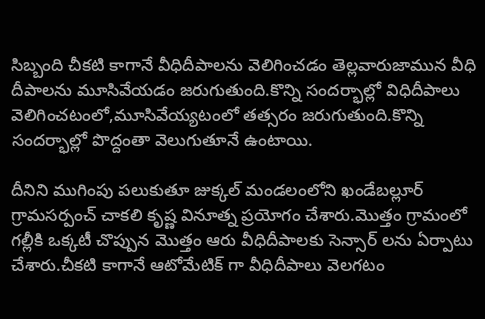సిబ్బంది చీకటి కాగానే వీధిదీపాలను వెలిగించడం తెల్లవారుజామున వీధి దీపాలను మూసివేయడం జరుగుతుంది.కొన్ని సందర్భాల్లో విధిదీపాలు వెలిగించటంలో,మూసివేయ్యటంలో తత్సరం జరుగుతుంది.కొన్ని సందర్భాల్లో పొద్దంతా వెలుగుతూనే ఉంటాయి.

దీనిని ముగింపు పలుకుతూ జుక్కల్ మండలంలోని ఖండేబల్లూర్ గ్రామసర్పంచ్ చాకలి కృష్ణ వినూత్న ప్రయోగం చేశారు.మొత్తం గ్రామంలో గల్లీకి ఒక్కటీ చొప్పున మొత్తం ఆరు వీధిదీపాలకు సెన్సార్ లను ఏర్పాటు చేశారు.చీకటి కాగానే ఆటోమేటిక్ గా వీధిదీపాలు వెలగటం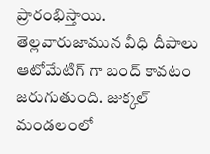ప్రారంభిస్తాయి. తెల్లవారుజామున వీధి దీపాలు ఆటోమేటిగ్ గా బంద్ కావటం జరుగుతుంది. జుక్కల్ మండలంలో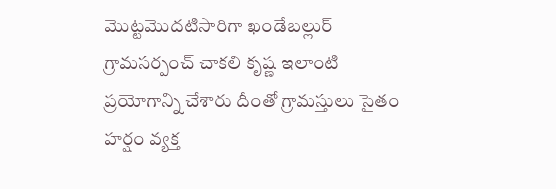మొట్టమొదటిసారిగా ఖండేబల్లుర్ గ్రామసర్పంచ్ చాకలి కృష్ణ ఇలాంటి ప్రయోగాన్ని చేశారు దీంతో గ్రామస్తులు సైతం హర్షం వ్యక్త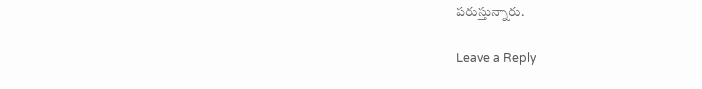పరుస్తున్నారు.

Leave a Reply